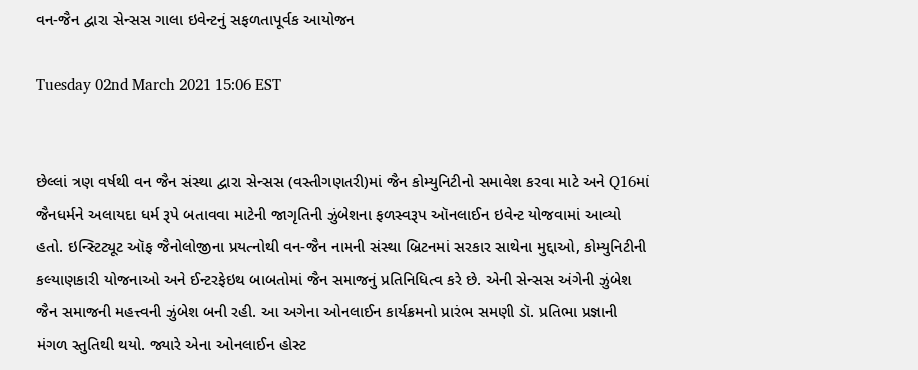વન-જૈન દ્વારા સેન્સસ ગાલા ઇવેન્ટનું સફળતાપૂર્વક આયોજન

Tuesday 02nd March 2021 15:06 EST


છેલ્લાં ત્રણ વર્ષથી વન જૈન સંસ્થા દ્વારા સેન્સસ (વસ્તીગણતરી)માં જૈન કોમ્યુનિટીનો સમાવેશ કરવા માટે અને Q16માં જૈનધર્મને અલાયદા ધર્મ રૂપે બતાવવા માટેની જાગૃતિની ઝુંબેશના ફળસ્વરૂપ ઑનલાઈન ઇવેન્ટ યોજવામાં આવ્યો હતો. ઇન્સ્ટિટ્યૂટ ઑફ જૈનોલોજીના પ્રયત્નોથી વન-જૈન નામની સંસ્થા બ્રિટનમાં સરકાર સાથેના મુદ્દાઓ, કોમ્યુનિટીની કલ્યાણકારી યોજનાઓ અને ઈન્ટરફેઇથ બાબતોમાં જૈન સમાજનું પ્રતિનિધિત્વ કરે છે. એની સેન્સસ અંગેની ઝુંબેશ જૈન સમાજની મહત્ત્વની ઝુંબેશ બની રહી. આ અગેના ઓનલાઈન કાર્યક્રમનો પ્રારંભ સમણી ડૉ. પ્રતિભા પ્રજ્ઞાની મંગળ સ્તુતિથી થયો. જ્યારે એના ઓનલાઈન હોસ્ટ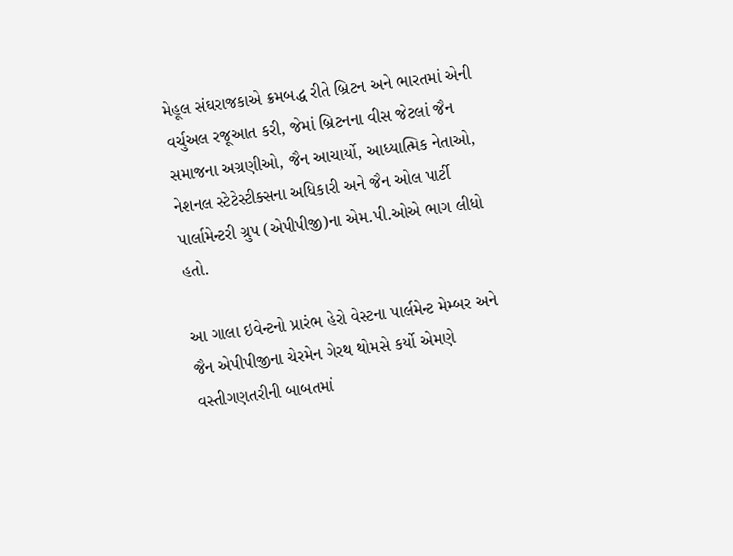મેહૂલ સંઘરાજકાએ ક્રમબદ્ધ રીતે બ્રિટન અને ભારતમાં એની વર્ચુઅલ રજૂઆત કરી, જેમાં બ્રિટનના વીસ જેટલાં જૈન સમાજના અગ્રણીઓ, જૈન આચાર્યો, આધ્યાત્મિક નેતાઓ, નેશનલ સ્ટેટેસ્ટીક્સના અધિકારી અને જૈન ઓલ પાર્ટી પાર્લામેન્ટરી ગ્રુપ (એપીપીજી)ના એમ.પી.ઓએ ભાગ લીધો હતો.

આ ગાલા ઇવેન્ટનો પ્રારંભ હેરો વેસ્ટના પાર્લમેન્ટ મેમ્બર અને જૈન એપીપીજીના ચેરમેન ગેરથ થોમસે કર્યો એમણે વસ્તીગણતરીની બાબતમાં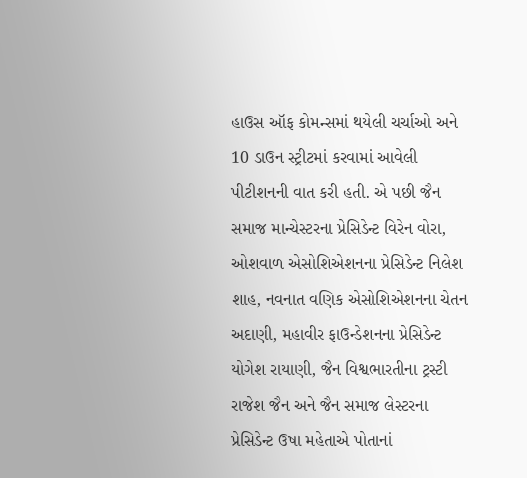હાઉસ ઑફ કોમન્સમાં થયેલી ચર્ચાઓ અને 10 ડાઉન સ્ટ્રીટમાં કરવામાં આવેલી પીટીશનની વાત કરી હતી. એ પછી જૈન સમાજ માન્ચેસ્ટરના પ્રેસિડેન્ટ વિરેન વોરા, ઓશવાળ એસોશિએશનના પ્રેસિડેન્ટ નિલેશ શાહ, નવનાત વણિક એસોશિએશનના ચેતન અદાણી, મહાવીર ફાઉન્ડેશનના પ્રેસિડેન્ટ યોગેશ રાયાણી, જૈન વિશ્વભારતીના ટ્રસ્ટી રાજેશ જૈન અને જૈન સમાજ લેસ્ટરના પ્રેસિડેન્ટ ઉષા મહેતાએ પોતાનાં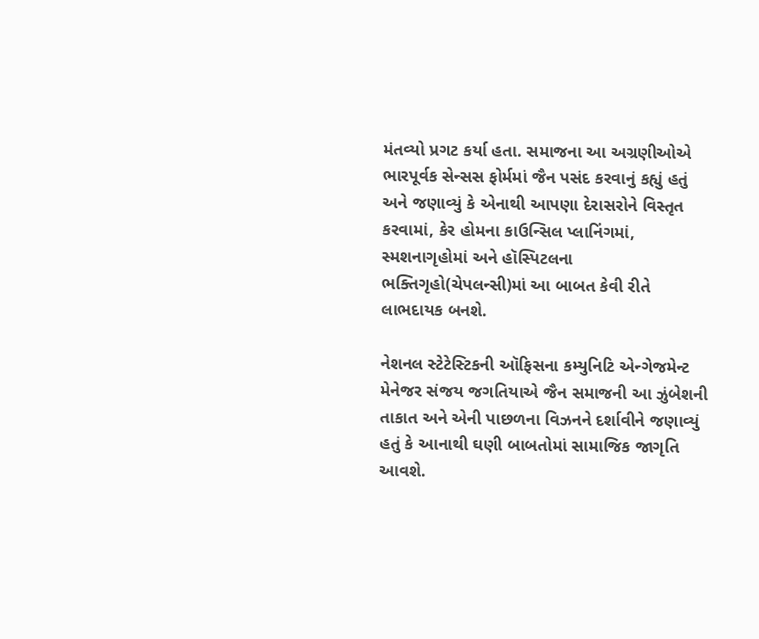મંતવ્યો પ્રગટ કર્યા હતા. સમાજના આ અગ્રણીઓએ ભારપૂર્વક સેન્સસ ફોર્મમાં જૈન પસંદ કરવાનું કહ્યું હતું અને જણાવ્યું કે એનાથી આપણા દેરાસરોને વિસ્તૃત કરવામાં, કેર હોમના કાઉન્સિલ પ્લાનિંગમાં, સ્મશનાગૃહોમાં અને હૉસ્પિટલના ભક્તિગૃહો(ચેપલન્સી)માં આ બાબત કેવી રીતે લાભદાયક બનશે.

નેશનલ સ્ટેટેસ્ટિકની ઑફિસના કમ્યુનિટિ એન્ગેજમેન્ટ મેનેજર સંજય જગતિયાએ જૈન સમાજની આ ઝુંબેશની તાકાત અને એની પાછળના વિઝનને દર્શાવીને જણાવ્યું હતું કે આનાથી ઘણી બાબતોમાં સામાજિક જાગૃતિ આવશે.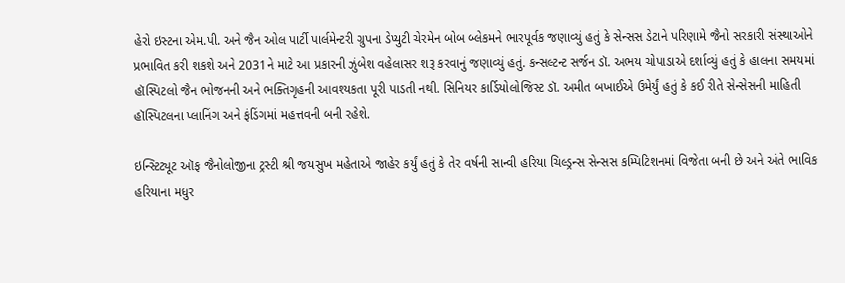હેરો ઇસ્ટના એમ.પી. અને જૈન ઓલ પાર્ટી પાર્લમેન્ટરી ગ્રુપના ડેપ્યુટી ચેરમેન બોબ બ્લેકમને ભારપૂર્વક જણાવ્યું હતું કે સેન્સસ ડેટાને પરિણામે જૈનો સરકારી સંસ્થાઓને પ્રભાવિત કરી શકશે અને 2031ને માટે આ પ્રકારની ઝુંબેશ વહેલાસર શરૂ કરવાનું જણાવ્યું હતું. કન્સલ્ટન્ટ સર્જન ડૉ. અભય ચોપાડાએ દર્શાવ્યું હતું કે હાલના સમયમાં હૉસ્પિટલો જૈન ભોજનની અને ભક્તિગૃહની આવશ્યકતા પૂરી પાડતી નથી. સિનિયર કાર્ડિયોલોજિસ્ટ ડૉ. અમીત બખાઈએ ઉમેર્યું હતું કે કઈ રીતે સેન્સેસની માહિતી હૉસ્પિટલના પ્લાનિંગ અને ફંડિંગમાં મહત્તવની બની રહેશે.

ઇન્સ્ટિટ્યૂટ ઑફ જૈનોલોજીના ટ્રસ્ટી શ્રી જયસુખ મહેતાએ જાહેર કર્યું હતું કે તેર વર્ષની સાન્વી હરિયા ચિલ્ડ્રન્સ સેન્સસ કમ્પિટિશનમાં વિજેતા બની છે અને અંતે ભાવિક હરિયાના મધુર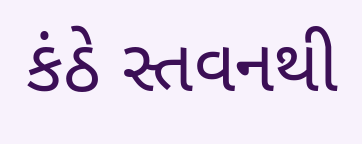કંઠે સ્તવનથી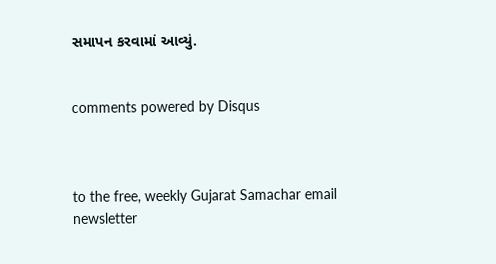સમાપન કરવામાં આવ્યું.


comments powered by Disqus



to the free, weekly Gujarat Samachar email newsletter